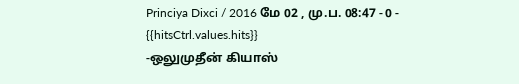Princiya Dixci / 2016 மே 02 , மு.ப. 08:47 - 0 - {{hitsCtrl.values.hits}}
-ஒலுமுதீன் கியாஸ்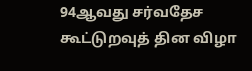94ஆவது சர்வதேச கூட்டுறவுத் தின விழா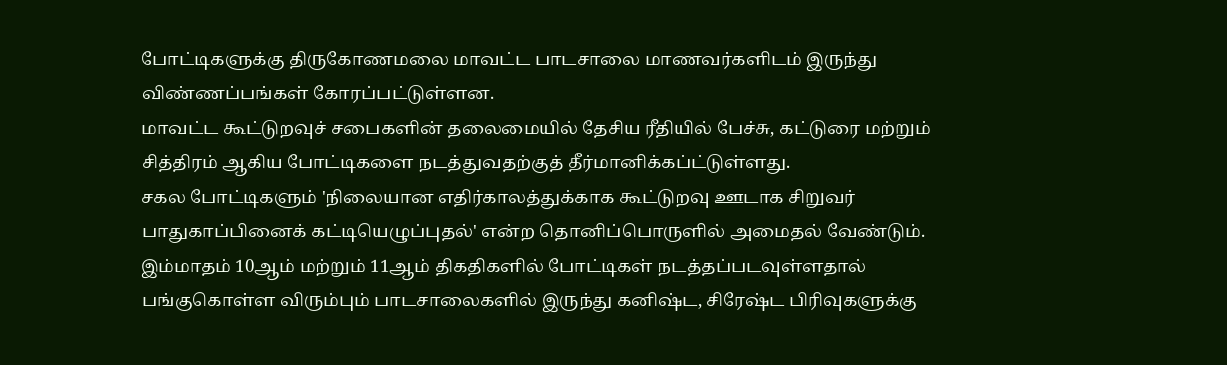போட்டிகளுக்கு திருகோணமலை மாவட்ட பாடசாலை மாணவர்களிடம் இருந்து விண்ணப்பங்கள் கோரப்பட்டுள்ளன.
மாவட்ட கூட்டுறவுச் சபைகளின் தலைமையில் தேசிய ரீதியில் பேச்சு, கட்டுரை மற்றும் சித்திரம் ஆகிய போட்டிகளை நடத்துவதற்குத் தீர்மானிக்கப்ட்டுள்ளது.
சகல போட்டிகளும் 'நிலையான எதிர்காலத்துக்காக கூட்டுறவு ஊடாக சிறுவர் பாதுகாப்பினைக் கட்டியெழுப்புதல்' என்ற தொனிப்பொருளில் அமைதல் வேண்டும்.
இம்மாதம் 10ஆம் மற்றும் 11ஆம் திகதிகளில் போட்டிகள் நடத்தப்படவுள்ளதால் பங்குகொள்ள விரும்பும் பாடசாலைகளில் இருந்து கனிஷ்ட, சிரேஷ்ட பிரிவுகளுக்கு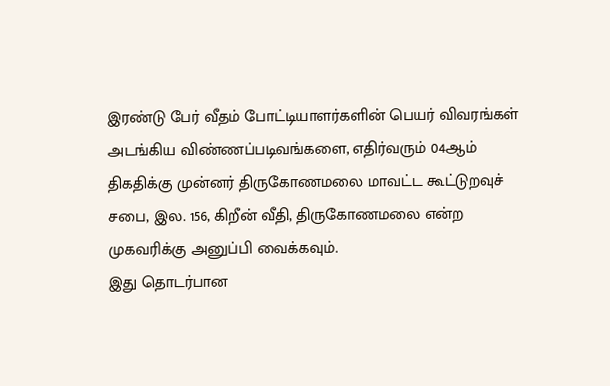இரண்டு பேர் வீதம் போட்டியாளர்களின் பெயர் விவரங்கள் அடங்கிய விண்ணப்படிவங்களை, எதிர்வரும் 04ஆம் திகதிக்கு முன்னர் திருகோணமலை மாவட்ட கூட்டுறவுச் சபை, இல. 156, கிறீன் வீதி, திருகோணமலை என்ற முகவரிக்கு அனுப்பி வைக்கவும்.
இது தொடர்பான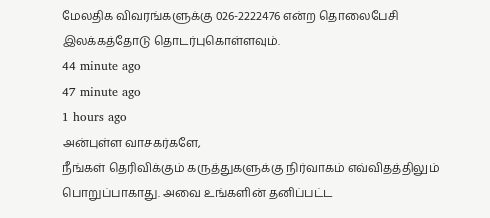மேலதிக விவரங்களுக்கு 026-2222476 என்ற தொலைபேசி இலக்கத்தோடு தொடர்புகொள்ளவும்.
44 minute ago
47 minute ago
1 hours ago
அன்புள்ள வாசகர்களே,
நீங்கள் தெரிவிக்கும் கருத்துகளுக்கு நிர்வாகம் எவ்விதத்திலும் பொறுப்பாகாது. அவை உங்களின் தனிப்பட்ட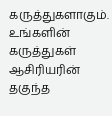கருத்துகளாகும். உங்களின் கருத்துகள் ஆசிரியரின் தகுந்த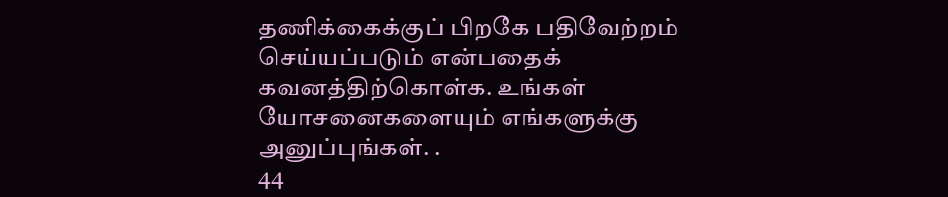தணிக்கைக்குப் பிறகே பதிவேற்றம் செய்யப்படும் என்பதைக் கவனத்திற்கொள்க. உங்கள் யோசனைகளையும் எங்களுக்கு அனுப்புங்கள். .
44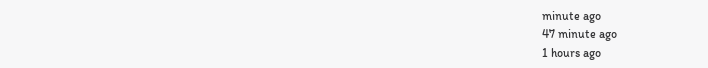minute ago
47 minute ago
1 hours ago